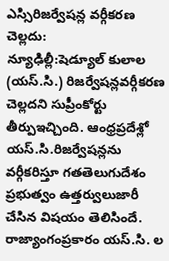ఎస్సిరిజర్వేషన్ల వర్గీకరణ చెల్లదు:
న్యూఢిల్లీ:షెడ్యూల్ కులాల (యస్.సి.) రిజర్వేషన్లవర్గీకరణ చెల్లదని సుప్రీంకోర్టు తీర్పుఇచ్చింది. ఆంధ్రప్రదేశ్లో యస్.సి.రిజర్వేషన్లను వర్గీకరిస్తూ గతతెలుగుదేశం ప్రభుత్వం ఉత్తర్వులుజారీ చేసిన విషయం తెలిసిందే.
రాజ్యాంగంప్రకారం యస్.సి. ల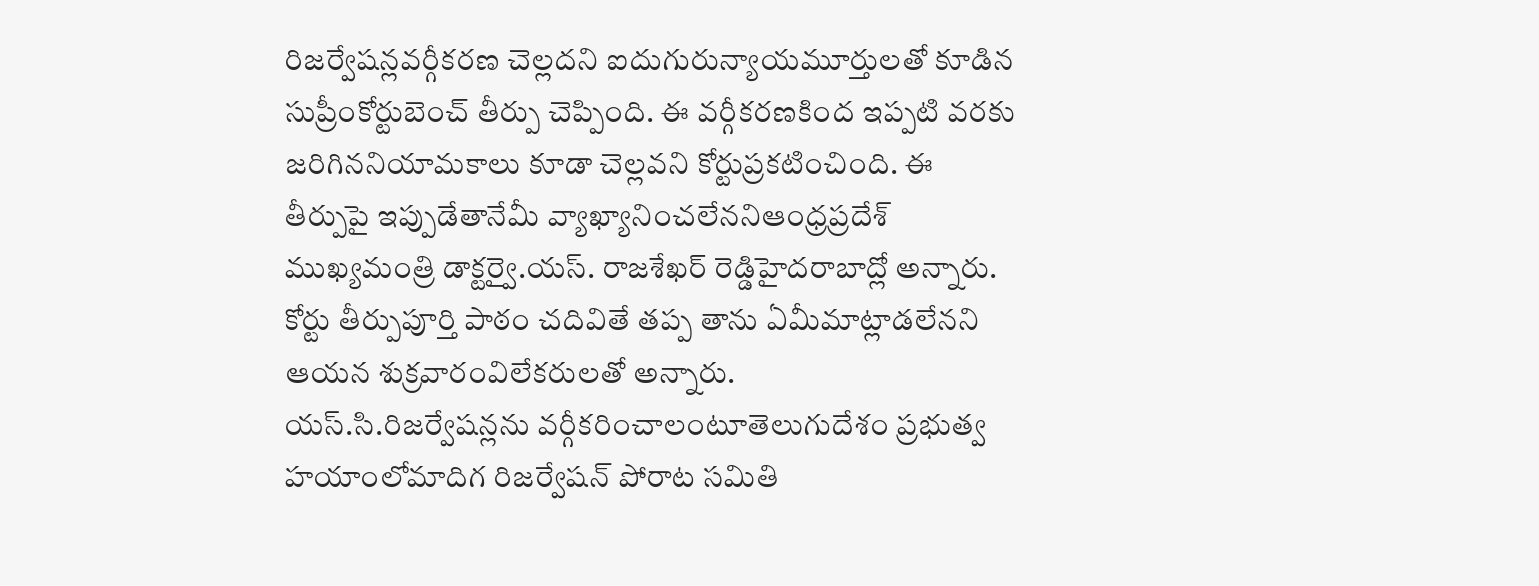రిజర్వేషన్లవర్గీకరణ చెల్లదని ఐదుగురున్యాయమూర్తులతో కూడిన సుప్రీంకోర్టుబెంచ్ తీర్పు చెప్పింది. ఈ వర్గీకరణకింద ఇప్పటి వరకు జరిగిననియామకాలు కూడా చెల్లవని కోర్టుప్రకటించింది. ఈ తీర్పుపై ఇప్పుడేతానేమీ వ్యాఖ్యానించలేననిఆంధ్రప్రదేశ్ ముఖ్యమంత్రి డాక్టర్వై.యస్. రాజశేఖర్ రెడ్డిహైదరాబాద్లో అన్నారు. కోర్టు తీర్పుపూర్తి పాఠం చదివితే తప్ప తాను ఏమీమాట్లాడలేనని ఆయన శుక్రవారంవిలేకరులతో అన్నారు.
యస్.సి.రిజర్వేషన్లను వర్గీకరించాలంటూతెలుగుదేశం ప్రభుత్వ హయాంలోమాదిగ రిజర్వేషన్ పోరాట సమితి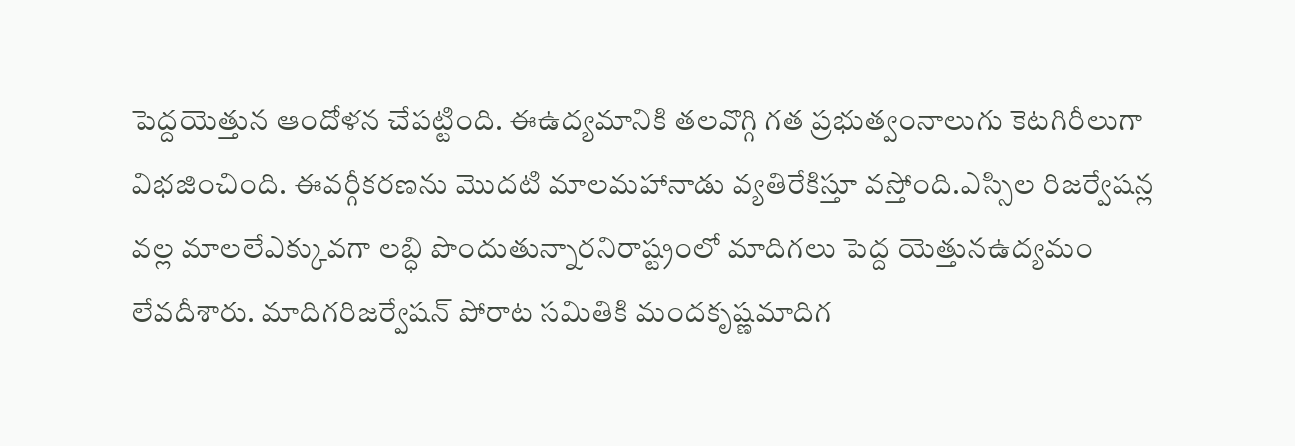పెద్దయెత్తున ఆందోళన చేపట్టింది. ఈఉద్యమానికి తలవొగ్గి గత ప్రభుత్వంనాలుగు కెటగిరీలుగా విభజించింది. ఈవర్గీకరణను మొదటి మాలమహానాడు వ్యతిరేకిస్తూ వస్తోంది.ఎస్సిల రిజర్వేషన్ల వల్ల మాలలేఎక్కువగా లబ్ధి పొందుతున్నారనిరాష్ట్రంలో మాదిగలు పెద్ద యెత్తునఉద్యమం లేవదీశారు. మాదిగరిజర్వేషన్ పోరాట సమితికి మందకృష్ణమాదిగ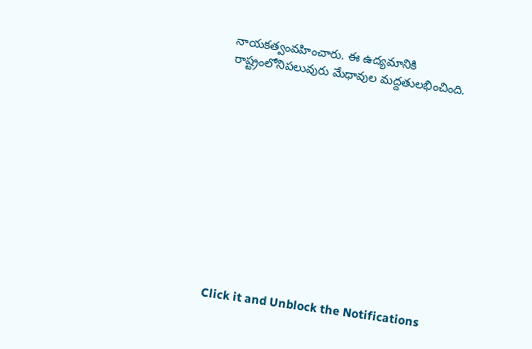నాయకత్వంవహించారు. ఈ ఉద్యమానికి రాష్ట్రంలోనిపలువురు మేధావుల మద్దతులభించింది.












Click it and Unblock the Notifications